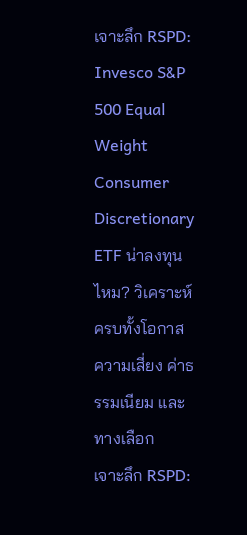เจาะลึก RSPD: Invesco S&P 500 Equal Weight Consumer Discretionary ETF น่าลงทุนไหม? วิเคราะห์ครบทั้งโอกาส ความเสี่ยง ค่าธรรมเนียม และทางเลือก
เจาะลึก RSPD: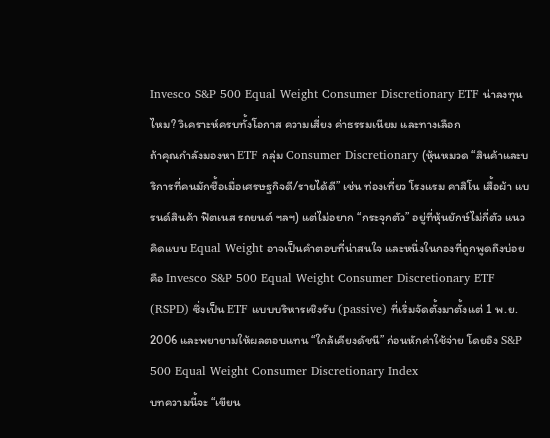Invesco S&P 500 Equal Weight Consumer Discretionary ETF น่าลงทุนไหม? วิเคราะห์ครบทั้งโอกาส ความเสี่ยง ค่าธรรมเนียม และทางเลือก
ถ้าคุณกำลังมองหา ETF กลุ่ม Consumer Discretionary (หุ้นหมวด “สินค้าและบริการที่คนมักซื้อเมื่อเศรษฐกิจดี/รายได้ดี” เช่น ท่องเที่ยว โรงแรม คาสิโน เสื้อผ้า แบรนด์สินค้า ฟิตเนส รถยนต์ ฯลฯ) แต่ไม่อยาก “กระจุกตัว” อยู่ที่หุ้นยักษ์ไม่กี่ตัว แนวคิดแบบ Equal Weight อาจเป็นคำตอบที่น่าสนใจ และหนึ่งในกองที่ถูกพูดถึงบ่อยคือ Invesco S&P 500 Equal Weight Consumer Discretionary ETF (RSPD) ซึ่งเป็น ETF แบบบริหารเชิงรับ (passive) ที่เริ่มจัดตั้งมาตั้งแต่ 1 พ.ย. 2006 และพยายามให้ผลตอบแทน “ใกล้เคียงดัชนี” ก่อนหักค่าใช้จ่าย โดยอิง S&P 500 Equal Weight Consumer Discretionary Index
บทความนี้จะ “เขียน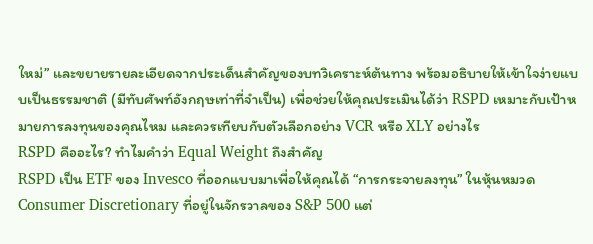ใหม่” และขยายรายละเอียดจากประเด็นสำคัญของบทวิเคราะห์ต้นทาง พร้อมอธิบายให้เข้าใจง่ายแบบเป็นธรรมชาติ (มีทับศัพท์อังกฤษเท่าที่จำเป็น) เพื่อช่วยให้คุณประเมินได้ว่า RSPD เหมาะกับเป้าหมายการลงทุนของคุณไหม และควรเทียบกับตัวเลือกอย่าง VCR หรือ XLY อย่างไร
RSPD คืออะไร? ทำไมคำว่า Equal Weight ถึงสำคัญ
RSPD เป็น ETF ของ Invesco ที่ออกแบบมาเพื่อให้คุณได้ “การกระจายลงทุน” ในหุ้นหมวด Consumer Discretionary ที่อยู่ในจักรวาลของ S&P 500 แต่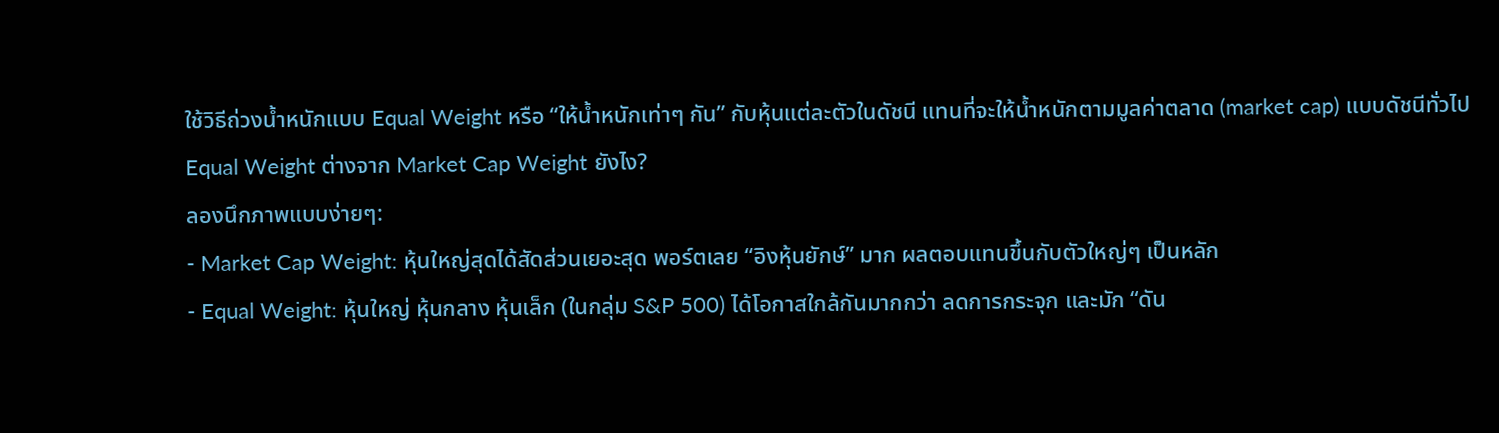ใช้วิธีถ่วงน้ำหนักแบบ Equal Weight หรือ “ให้น้ำหนักเท่าๆ กัน” กับหุ้นแต่ละตัวในดัชนี แทนที่จะให้น้ำหนักตามมูลค่าตลาด (market cap) แบบดัชนีทั่วไป
Equal Weight ต่างจาก Market Cap Weight ยังไง?
ลองนึกภาพแบบง่ายๆ:
- Market Cap Weight: หุ้นใหญ่สุดได้สัดส่วนเยอะสุด พอร์ตเลย “อิงหุ้นยักษ์” มาก ผลตอบแทนขึ้นกับตัวใหญ่ๆ เป็นหลัก
- Equal Weight: หุ้นใหญ่ หุ้นกลาง หุ้นเล็ก (ในกลุ่ม S&P 500) ได้โอกาสใกล้กันมากกว่า ลดการกระจุก และมัก “ดัน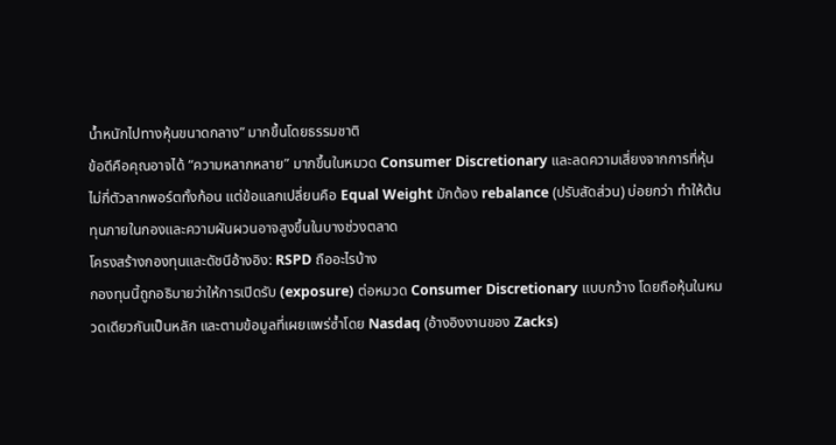น้ำหนักไปทางหุ้นขนาดกลาง” มากขึ้นโดยธรรมชาติ
ข้อดีคือคุณอาจได้ “ความหลากหลาย” มากขึ้นในหมวด Consumer Discretionary และลดความเสี่ยงจากการที่หุ้นไม่กี่ตัวลากพอร์ตทั้งก้อน แต่ข้อแลกเปลี่ยนคือ Equal Weight มักต้อง rebalance (ปรับสัดส่วน) บ่อยกว่า ทำให้ต้นทุนภายในกองและความผันผวนอาจสูงขึ้นในบางช่วงตลาด
โครงสร้างกองทุนและดัชนีอ้างอิง: RSPD ถืออะไรบ้าง
กองทุนนี้ถูกอธิบายว่าให้การเปิดรับ (exposure) ต่อหมวด Consumer Discretionary แบบกว้าง โดยถือหุ้นในหมวดเดียวกันเป็นหลัก และตามข้อมูลที่เผยแพร่ซ้ำโดย Nasdaq (อ้างอิงงานของ Zacks)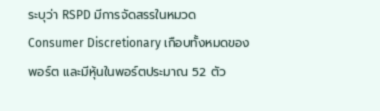ระบุว่า RSPD มีการจัดสรรในหมวด Consumer Discretionary เกือบทั้งหมดของพอร์ต และมีหุ้นในพอร์ตประมาณ 52 ตัว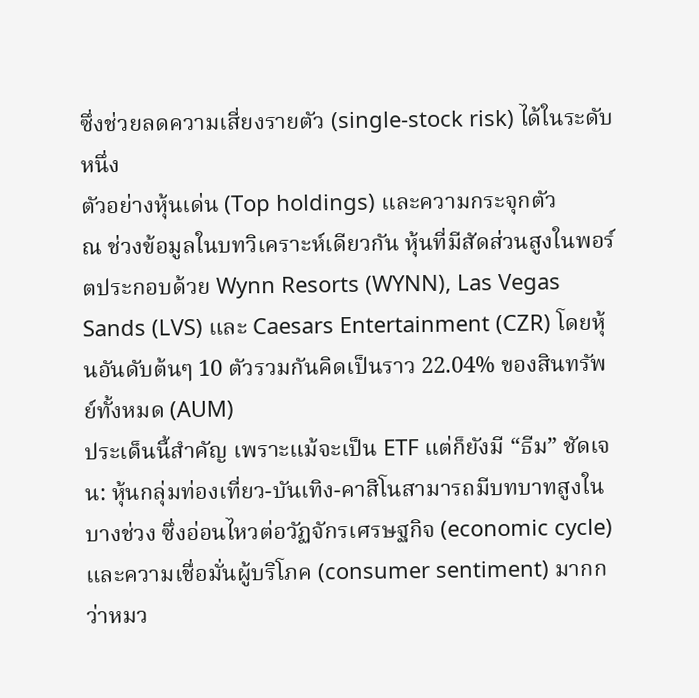ซึ่งช่วยลดความเสี่ยงรายตัว (single-stock risk) ได้ในระดับหนึ่ง
ตัวอย่างหุ้นเด่น (Top holdings) และความกระจุกตัว
ณ ช่วงข้อมูลในบทวิเคราะห์เดียวกัน หุ้นที่มีสัดส่วนสูงในพอร์ตประกอบด้วย Wynn Resorts (WYNN), Las Vegas Sands (LVS) และ Caesars Entertainment (CZR) โดยหุ้นอันดับต้นๆ 10 ตัวรวมกันคิดเป็นราว 22.04% ของสินทรัพย์ทั้งหมด (AUM)
ประเด็นนี้สำคัญ เพราะแม้จะเป็น ETF แต่ก็ยังมี “ธีม” ชัดเจน: หุ้นกลุ่มท่องเที่ยว-บันเทิง-คาสิโนสามารถมีบทบาทสูงในบางช่วง ซึ่งอ่อนไหวต่อวัฏจักรเศรษฐกิจ (economic cycle) และความเชื่อมั่นผู้บริโภค (consumer sentiment) มากกว่าหมว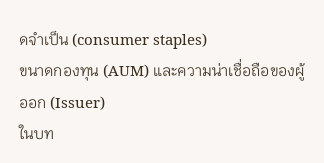ดจำเป็น (consumer staples)
ขนาดกองทุน (AUM) และความน่าเชื่อถือของผู้ออก (Issuer)
ในบท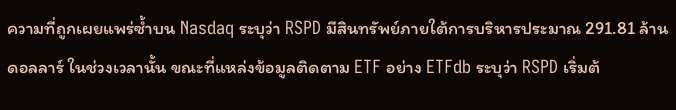ความที่ถูกเผยแพร่ซ้ำบน Nasdaq ระบุว่า RSPD มีสินทรัพย์ภายใต้การบริหารประมาณ 291.81 ล้านดอลลาร์ ในช่วงเวลานั้น ขณะที่แหล่งข้อมูลติดตาม ETF อย่าง ETFdb ระบุว่า RSPD เริ่มต้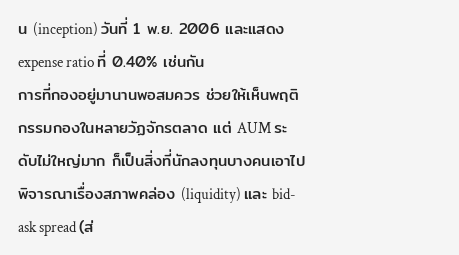น (inception) วันที่ 1 พ.ย. 2006 และแสดง expense ratio ที่ 0.40% เช่นกัน
การที่กองอยู่มานานพอสมควร ช่วยให้เห็นพฤติกรรมกองในหลายวัฏจักรตลาด แต่ AUM ระดับไม่ใหญ่มาก ก็เป็นสิ่งที่นักลงทุนบางคนเอาไปพิจารณาเรื่องสภาพคล่อง (liquidity) และ bid-ask spread (ส่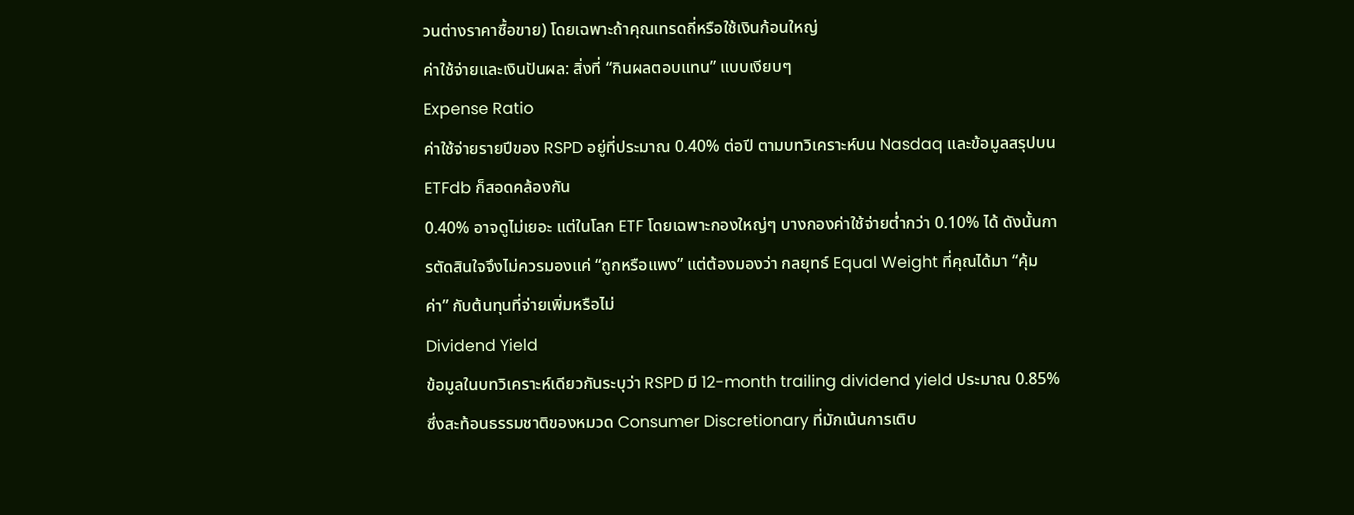วนต่างราคาซื้อขาย) โดยเฉพาะถ้าคุณเทรดถี่หรือใช้เงินก้อนใหญ่
ค่าใช้จ่ายและเงินปันผล: สิ่งที่ “กินผลตอบแทน” แบบเงียบๆ
Expense Ratio
ค่าใช้จ่ายรายปีของ RSPD อยู่ที่ประมาณ 0.40% ต่อปี ตามบทวิเคราะห์บน Nasdaq และข้อมูลสรุปบน ETFdb ก็สอดคล้องกัน
0.40% อาจดูไม่เยอะ แต่ในโลก ETF โดยเฉพาะกองใหญ่ๆ บางกองค่าใช้จ่ายต่ำกว่า 0.10% ได้ ดังนั้นการตัดสินใจจึงไม่ควรมองแค่ “ถูกหรือแพง” แต่ต้องมองว่า กลยุทธ์ Equal Weight ที่คุณได้มา “คุ้มค่า” กับต้นทุนที่จ่ายเพิ่มหรือไม่
Dividend Yield
ข้อมูลในบทวิเคราะห์เดียวกันระบุว่า RSPD มี 12-month trailing dividend yield ประมาณ 0.85% ซึ่งสะท้อนธรรมชาติของหมวด Consumer Discretionary ที่มักเน้นการเติบ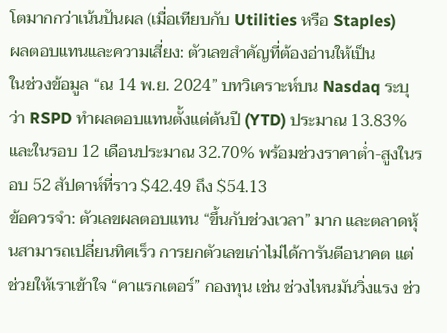โตมากกว่าเน้นปันผล (เมื่อเทียบกับ Utilities หรือ Staples)
ผลตอบแทนและความเสี่ยง: ตัวเลขสำคัญที่ต้องอ่านให้เป็น
ในช่วงข้อมูล “ณ 14 พ.ย. 2024” บทวิเคราะห์บน Nasdaq ระบุว่า RSPD ทำผลตอบแทนตั้งแต่ต้นปี (YTD) ประมาณ 13.83% และในรอบ 12 เดือนประมาณ 32.70% พร้อมช่วงราคาต่ำ-สูงในรอบ 52 สัปดาห์ที่ราว $42.49 ถึง $54.13
ข้อควรจำ: ตัวเลขผลตอบแทน “ขึ้นกับช่วงเวลา” มาก และตลาดหุ้นสามารถเปลี่ยนทิศเร็ว การยกตัวเลขเก่าไม่ได้การันตีอนาคต แต่ช่วยให้เราเข้าใจ “คาแรกเตอร์” กองทุน เช่น ช่วงไหนมันวิ่งแรง ช่ว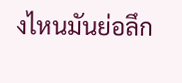งไหนมันย่อลึก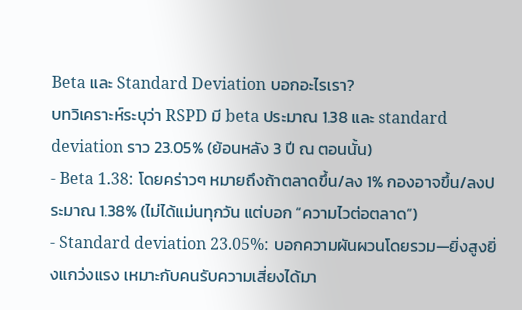Beta และ Standard Deviation บอกอะไรเรา?
บทวิเคราะห์ระบุว่า RSPD มี beta ประมาณ 1.38 และ standard deviation ราว 23.05% (ย้อนหลัง 3 ปี ณ ตอนนั้น)
- Beta 1.38: โดยคร่าวๆ หมายถึงถ้าตลาดขึ้น/ลง 1% กองอาจขึ้น/ลงประมาณ 1.38% (ไม่ได้แม่นทุกวัน แต่บอก “ความไวต่อตลาด”)
- Standard deviation 23.05%: บอกความผันผวนโดยรวม—ยิ่งสูงยิ่งแกว่งแรง เหมาะกับคนรับความเสี่ยงได้มา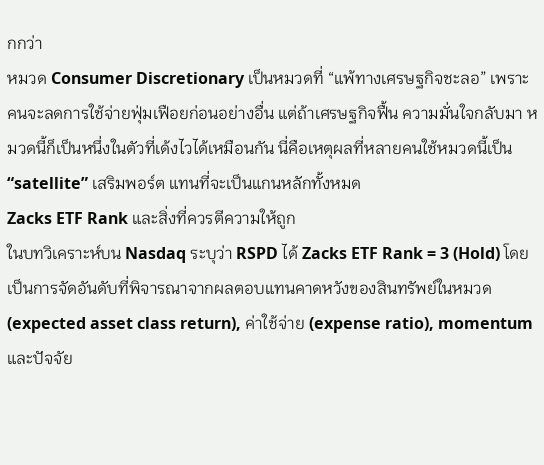กกว่า
หมวด Consumer Discretionary เป็นหมวดที่ “แพ้ทางเศรษฐกิจชะลอ” เพราะคนจะลดการใช้จ่ายฟุ่มเฟือยก่อนอย่างอื่น แต่ถ้าเศรษฐกิจฟื้น ความมั่นใจกลับมา หมวดนี้ก็เป็นหนึ่งในตัวที่เด้งไวได้เหมือนกัน นี่คือเหตุผลที่หลายคนใช้หมวดนี้เป็น “satellite” เสริมพอร์ต แทนที่จะเป็นแกนหลักทั้งหมด
Zacks ETF Rank และสิ่งที่ควรตีความให้ถูก
ในบทวิเคราะห์บน Nasdaq ระบุว่า RSPD ได้ Zacks ETF Rank = 3 (Hold) โดยเป็นการจัดอันดับที่พิจารณาจากผลตอบแทนคาดหวังของสินทรัพย์ในหมวด (expected asset class return), ค่าใช้จ่าย (expense ratio), momentum และปัจจัย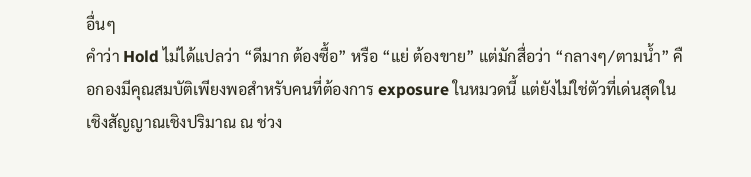อื่นๆ
คำว่า Hold ไม่ได้แปลว่า “ดีมาก ต้องซื้อ” หรือ “แย่ ต้องขาย” แต่มักสื่อว่า “กลางๆ/ตามน้ำ” คือกองมีคุณสมบัติเพียงพอสำหรับคนที่ต้องการ exposure ในหมวดนี้ แต่ยังไม่ใช่ตัวที่เด่นสุดในเชิงสัญญาณเชิงปริมาณ ณ ช่วง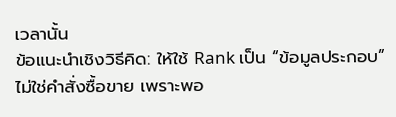เวลานั้น
ข้อแนะนำเชิงวิธีคิด: ให้ใช้ Rank เป็น “ข้อมูลประกอบ” ไม่ใช่คำสั่งซื้อขาย เพราะพอ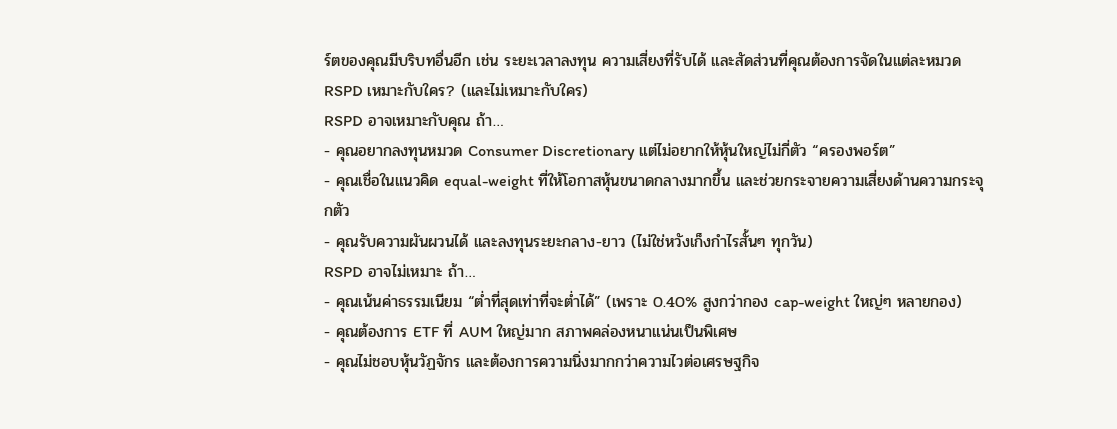ร์ตของคุณมีบริบทอื่นอีก เช่น ระยะเวลาลงทุน ความเสี่ยงที่รับได้ และสัดส่วนที่คุณต้องการจัดในแต่ละหมวด
RSPD เหมาะกับใคร? (และไม่เหมาะกับใคร)
RSPD อาจเหมาะกับคุณ ถ้า…
- คุณอยากลงทุนหมวด Consumer Discretionary แต่ไม่อยากให้หุ้นใหญ่ไม่กี่ตัว “ครองพอร์ต”
- คุณเชื่อในแนวคิด equal-weight ที่ให้โอกาสหุ้นขนาดกลางมากขึ้น และช่วยกระจายความเสี่ยงด้านความกระจุกตัว
- คุณรับความผันผวนได้ และลงทุนระยะกลาง-ยาว (ไม่ใช่หวังเก็งกำไรสั้นๆ ทุกวัน)
RSPD อาจไม่เหมาะ ถ้า…
- คุณเน้นค่าธรรมเนียม “ต่ำที่สุดเท่าที่จะต่ำได้” (เพราะ 0.40% สูงกว่ากอง cap-weight ใหญ่ๆ หลายกอง)
- คุณต้องการ ETF ที่ AUM ใหญ่มาก สภาพคล่องหนาแน่นเป็นพิเศษ
- คุณไม่ชอบหุ้นวัฏจักร และต้องการความนิ่งมากกว่าความไวต่อเศรษฐกิจ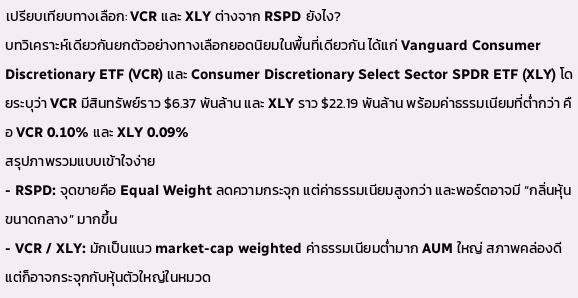เปรียบเทียบทางเลือก: VCR และ XLY ต่างจาก RSPD ยังไง?
บทวิเคราะห์เดียวกันยกตัวอย่างทางเลือกยอดนิยมในพื้นที่เดียวกัน ได้แก่ Vanguard Consumer Discretionary ETF (VCR) และ Consumer Discretionary Select Sector SPDR ETF (XLY) โดยระบุว่า VCR มีสินทรัพย์ราว $6.37 พันล้าน และ XLY ราว $22.19 พันล้าน พร้อมค่าธรรมเนียมที่ต่ำกว่า คือ VCR 0.10% และ XLY 0.09%
สรุปภาพรวมแบบเข้าใจง่าย
- RSPD: จุดขายคือ Equal Weight ลดความกระจุก แต่ค่าธรรมเนียมสูงกว่า และพอร์ตอาจมี “กลิ่นหุ้นขนาดกลาง” มากขึ้น
- VCR / XLY: มักเป็นแนว market-cap weighted ค่าธรรมเนียมต่ำมาก AUM ใหญ่ สภาพคล่องดี แต่ก็อาจกระจุกกับหุ้นตัวใหญ่ในหมวด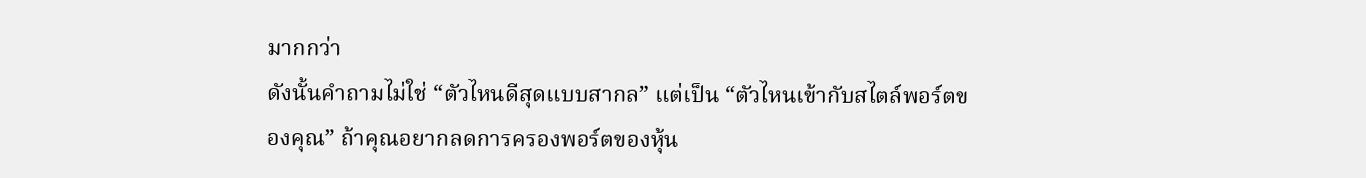มากกว่า
ดังนั้นคำถามไม่ใช่ “ตัวไหนดีสุดแบบสากล” แต่เป็น “ตัวไหนเข้ากับสไตล์พอร์ตของคุณ” ถ้าคุณอยากลดการครองพอร์ตของหุ้น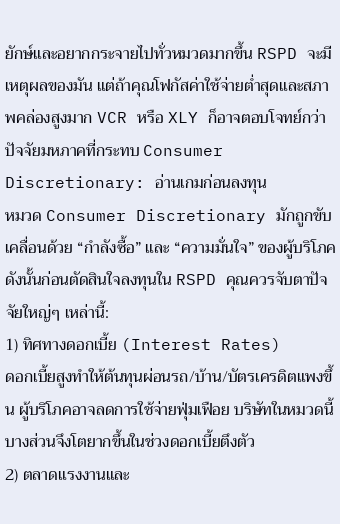ยักษ์และอยากกระจายไปทั่วหมวดมากขึ้น RSPD จะมีเหตุผลของมัน แต่ถ้าคุณโฟกัสค่าใช้จ่ายต่ำสุดและสภาพคล่องสูงมาก VCR หรือ XLY ก็อาจตอบโจทย์กว่า
ปัจจัยมหภาคที่กระทบ Consumer Discretionary: อ่านเกมก่อนลงทุน
หมวด Consumer Discretionary มักถูกขับเคลื่อนด้วย “กำลังซื้อ” และ “ความมั่นใจ” ของผู้บริโภค ดังนั้นก่อนตัดสินใจลงทุนใน RSPD คุณควรจับตาปัจจัยใหญ่ๆ เหล่านี้:
1) ทิศทางดอกเบี้ย (Interest Rates)
ดอกเบี้ยสูงทำให้ต้นทุนผ่อนรถ/บ้าน/บัตรเครดิตแพงขึ้น ผู้บริโภคอาจลดการใช้จ่ายฟุ่มเฟือย บริษัทในหมวดนี้บางส่วนจึงโตยากขึ้นในช่วงดอกเบี้ยตึงตัว
2) ตลาดแรงงานและ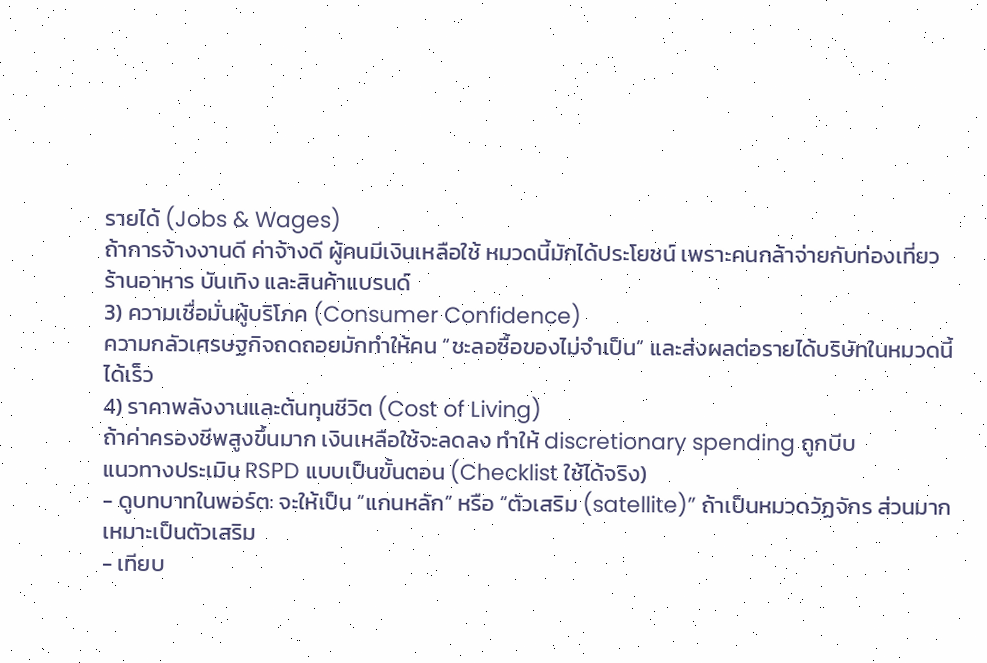รายได้ (Jobs & Wages)
ถ้าการจ้างงานดี ค่าจ้างดี ผู้คนมีเงินเหลือใช้ หมวดนี้มักได้ประโยชน์ เพราะคนกล้าจ่ายกับท่องเที่ยว ร้านอาหาร บันเทิง และสินค้าแบรนด์
3) ความเชื่อมั่นผู้บริโภค (Consumer Confidence)
ความกลัวเศรษฐกิจถดถอยมักทำให้คน “ชะลอซื้อของไม่จำเป็น” และส่งผลต่อรายได้บริษัทในหมวดนี้ได้เร็ว
4) ราคาพลังงานและต้นทุนชีวิต (Cost of Living)
ถ้าค่าครองชีพสูงขึ้นมาก เงินเหลือใช้จะลดลง ทำให้ discretionary spending ถูกบีบ
แนวทางประเมิน RSPD แบบเป็นขั้นตอน (Checklist ใช้ได้จริง)
- ดูบทบาทในพอร์ต: จะให้เป็น “แกนหลัก” หรือ “ตัวเสริม (satellite)” ถ้าเป็นหมวดวัฏจักร ส่วนมากเหมาะเป็นตัวเสริม
- เทียบ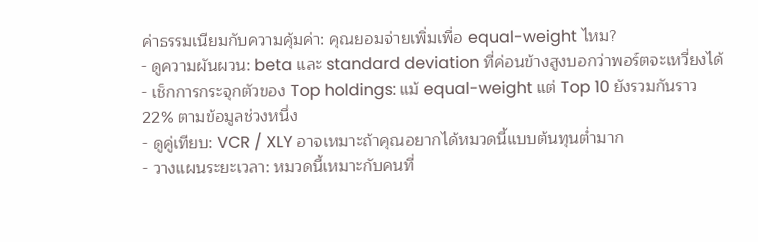ค่าธรรมเนียมกับความคุ้มค่า: คุณยอมจ่ายเพิ่มเพื่อ equal-weight ไหม?
- ดูความผันผวน: beta และ standard deviation ที่ค่อนข้างสูงบอกว่าพอร์ตจะเหวี่ยงได้
- เช็กการกระจุกตัวของ Top holdings: แม้ equal-weight แต่ Top 10 ยังรวมกันราว 22% ตามข้อมูลช่วงหนึ่ง
- ดูคู่เทียบ: VCR / XLY อาจเหมาะถ้าคุณอยากได้หมวดนี้แบบต้นทุนต่ำมาก
- วางแผนระยะเวลา: หมวดนี้เหมาะกับคนที่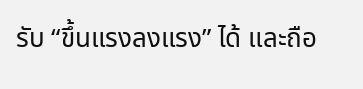รับ “ขึ้นแรงลงแรง” ได้ และถือ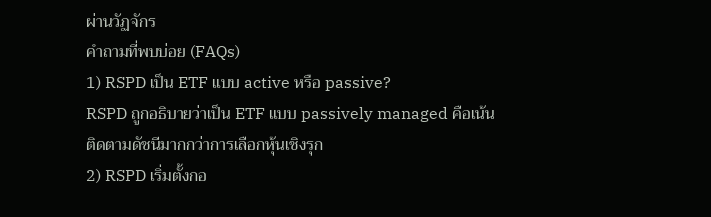ผ่านวัฏจักร
คำถามที่พบบ่อย (FAQs)
1) RSPD เป็น ETF แบบ active หรือ passive?
RSPD ถูกอธิบายว่าเป็น ETF แบบ passively managed คือเน้นติดตามดัชนีมากกว่าการเลือกหุ้นเชิงรุก
2) RSPD เริ่มตั้งกอ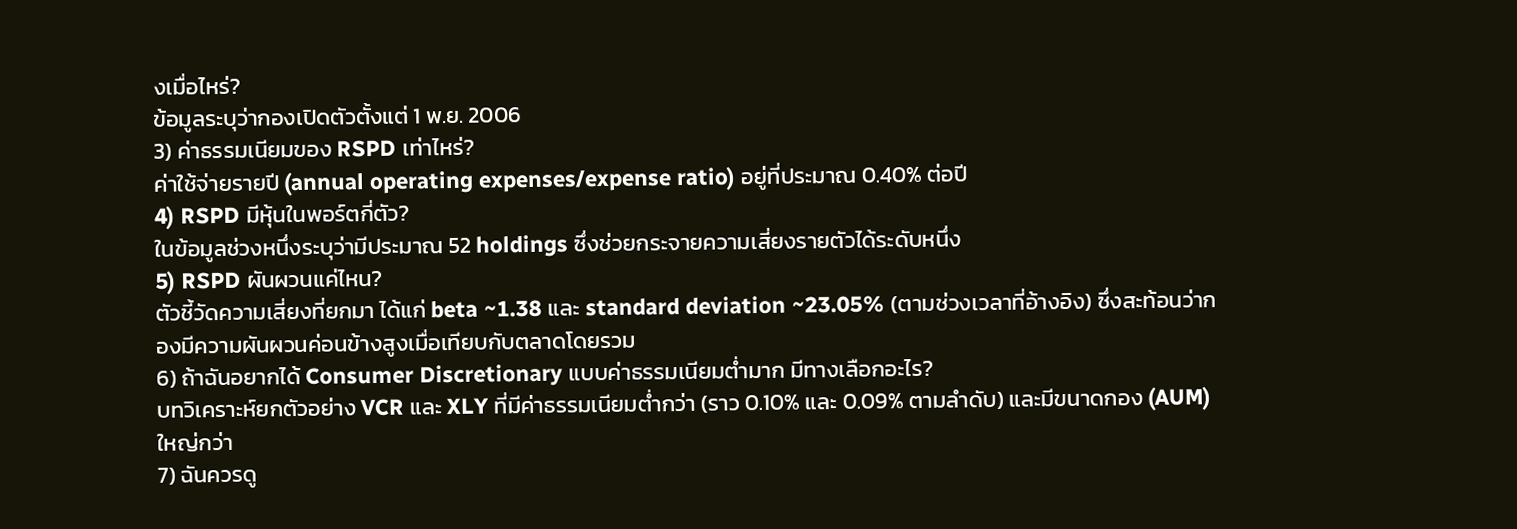งเมื่อไหร่?
ข้อมูลระบุว่ากองเปิดตัวตั้งแต่ 1 พ.ย. 2006
3) ค่าธรรมเนียมของ RSPD เท่าไหร่?
ค่าใช้จ่ายรายปี (annual operating expenses/expense ratio) อยู่ที่ประมาณ 0.40% ต่อปี
4) RSPD มีหุ้นในพอร์ตกี่ตัว?
ในข้อมูลช่วงหนึ่งระบุว่ามีประมาณ 52 holdings ซึ่งช่วยกระจายความเสี่ยงรายตัวได้ระดับหนึ่ง
5) RSPD ผันผวนแค่ไหน?
ตัวชี้วัดความเสี่ยงที่ยกมา ได้แก่ beta ~1.38 และ standard deviation ~23.05% (ตามช่วงเวลาที่อ้างอิง) ซึ่งสะท้อนว่ากองมีความผันผวนค่อนข้างสูงเมื่อเทียบกับตลาดโดยรวม
6) ถ้าฉันอยากได้ Consumer Discretionary แบบค่าธรรมเนียมต่ำมาก มีทางเลือกอะไร?
บทวิเคราะห์ยกตัวอย่าง VCR และ XLY ที่มีค่าธรรมเนียมต่ำกว่า (ราว 0.10% และ 0.09% ตามลำดับ) และมีขนาดกอง (AUM) ใหญ่กว่า
7) ฉันควรดู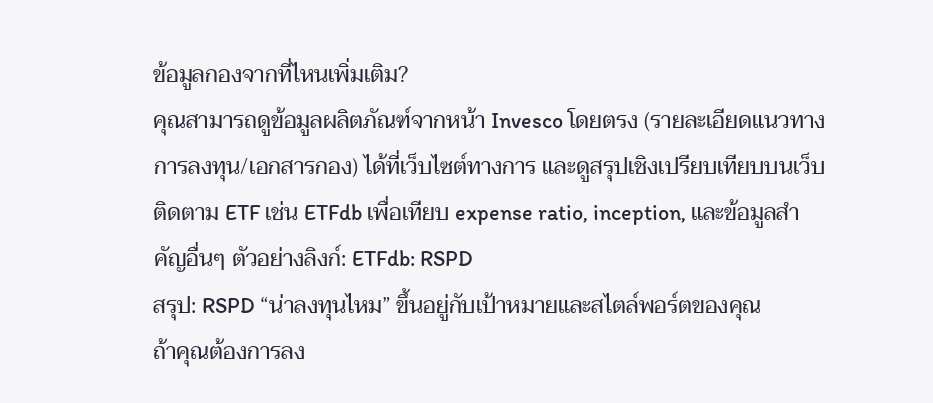ข้อมูลกองจากที่ไหนเพิ่มเติม?
คุณสามารถดูข้อมูลผลิตภัณฑ์จากหน้า Invesco โดยตรง (รายละเอียดแนวทางการลงทุน/เอกสารกอง) ได้ที่เว็บไซต์ทางการ และดูสรุปเชิงเปรียบเทียบบนเว็บติดตาม ETF เช่น ETFdb เพื่อเทียบ expense ratio, inception, และข้อมูลสำคัญอื่นๆ ตัวอย่างลิงก์: ETFdb: RSPD
สรุป: RSPD “น่าลงทุนไหม” ขึ้นอยู่กับเป้าหมายและสไตล์พอร์ตของคุณ
ถ้าคุณต้องการลง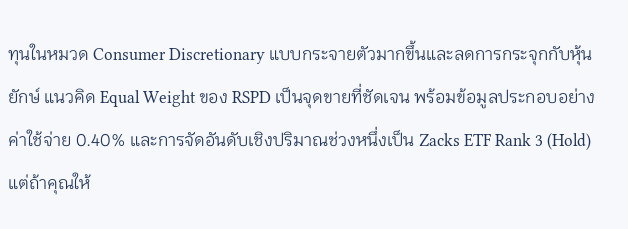ทุนในหมวด Consumer Discretionary แบบกระจายตัวมากขึ้นและลดการกระจุกกับหุ้นยักษ์ แนวคิด Equal Weight ของ RSPD เป็นจุดขายที่ชัดเจน พร้อมข้อมูลประกอบอย่างค่าใช้จ่าย 0.40% และการจัดอันดับเชิงปริมาณช่วงหนึ่งเป็น Zacks ETF Rank 3 (Hold)
แต่ถ้าคุณให้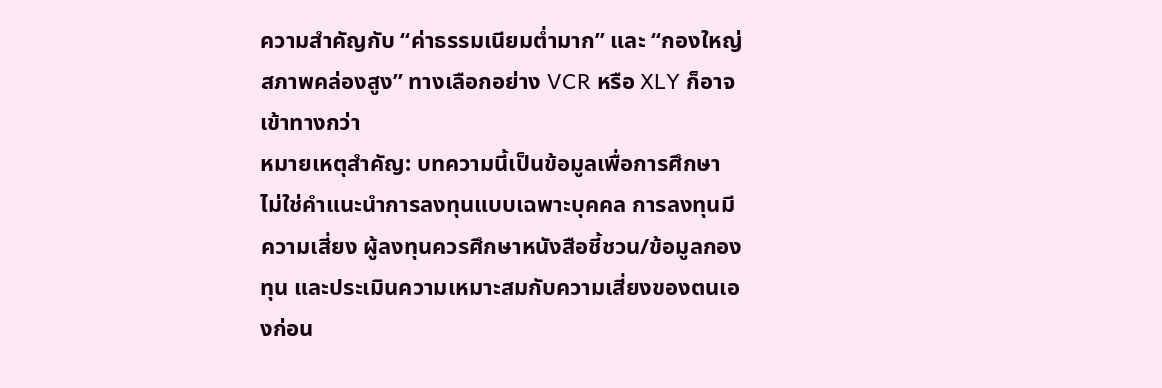ความสำคัญกับ “ค่าธรรมเนียมต่ำมาก” และ “กองใหญ่ สภาพคล่องสูง” ทางเลือกอย่าง VCR หรือ XLY ก็อาจเข้าทางกว่า
หมายเหตุสำคัญ: บทความนี้เป็นข้อมูลเพื่อการศึกษา ไม่ใช่คำแนะนำการลงทุนแบบเฉพาะบุคคล การลงทุนมีความเสี่ยง ผู้ลงทุนควรศึกษาหนังสือชี้ชวน/ข้อมูลกองทุน และประเมินความเหมาะสมกับความเสี่ยงของตนเองก่อน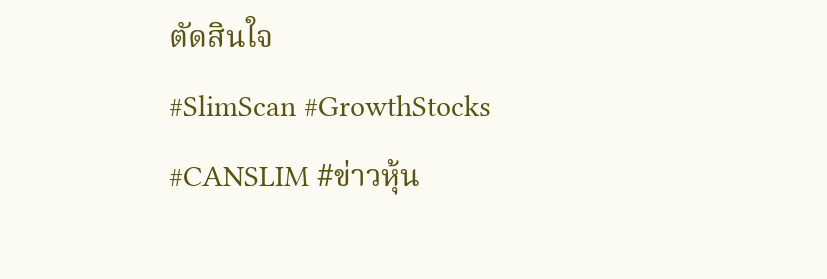ตัดสินใจ
#SlimScan #GrowthStocks #CANSLIM #ข่าวหุ้น